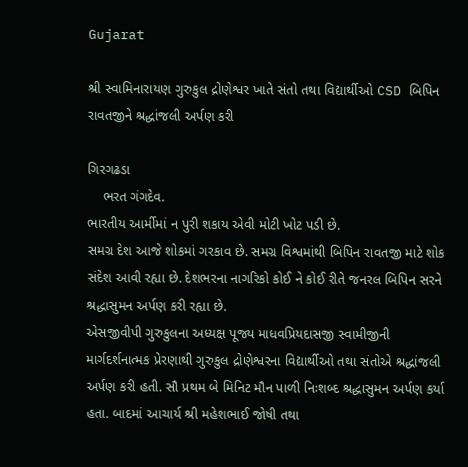Gujarat

શ્રી સ્વામિનારાયણ ગુરુકુલ દ્રોણેશ્વર ખાતે સંતો તથા વિદ્યાર્થીઓ CSD બિપિન રાવતજીને શ્રદ્ધાંજલી અર્પણ કરી

ગિરગઢડા
    ભરત ગંગદેવ.
ભારતીય આર્મીમાં ન પુરી શકાય એવી મોટી ખોટ પડી છે.
સમગ્ર દેશ આજે શોકમાં ગરકાવ છે. સમગ્ર વિશ્વમાંથી બિપિન રાવતજી માટે શોક સંદેશ આવી રહ્યા છે. દેશભરના નાગરિકો કોઈ ને કોઈ રીતે જનરલ બિપિન સરને શ્રદ્ધાસુમન અર્પણ કરી રહ્યા છે.
એસજીવીપી ગુરુકુલના અધ્યક્ષ પૂજ્ય માધવપ્રિયદાસજી સ્વામીજીની માર્ગદર્શનાત્મક પ્રેરણાથી ગુરુકુલ દ્રોણેશ્વરના વિદ્યાર્થીઓ તથા સંતોએ શ્રદ્ધાંજલી અર્પણ કરી હતી. સૌ પ્રથમ બે મિનિટ મૌન પાળી નિઃશબ્દ શ્રદ્ધાસુમન અર્પણ કર્યા હતા. બાદમાં આચાર્ય શ્રી મહેશભાઈ જોષી તથા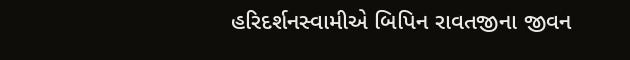હરિદર્શનસ્વામીએ બિપિન રાવતજીના જીવન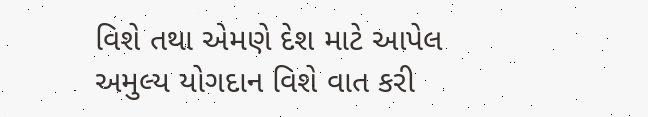વિશે તથા એમણે દેશ માટે આપેલ અમુલ્ય યોગદાન વિશે વાત કરી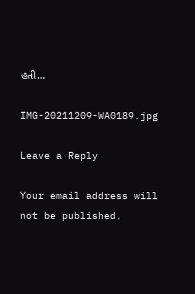હતી…

IMG-20211209-WA0189.jpg

Leave a Reply

Your email address will not be published.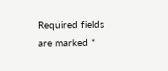Required fields are marked *